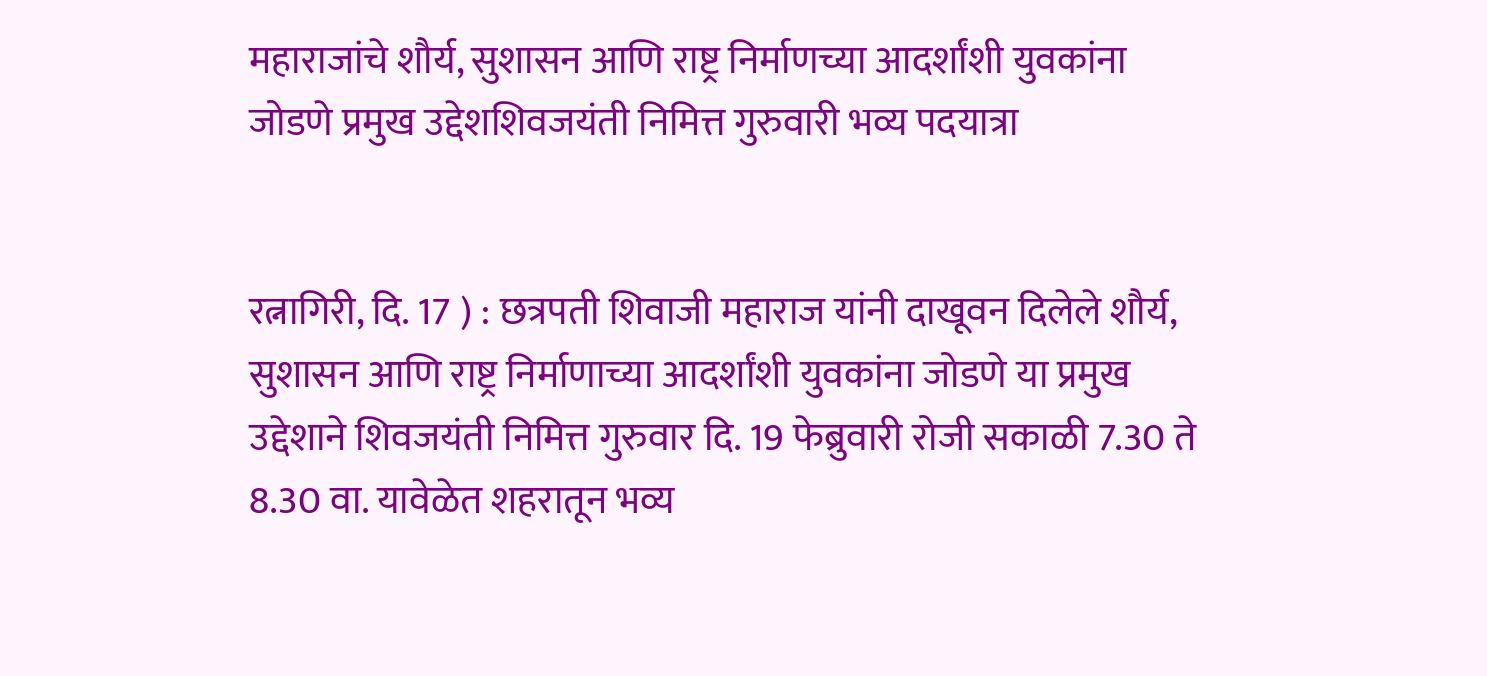महाराजांचे शौर्य, सुशासन आणि राष्ट्र निर्माणच्या आदर्शांशी युवकांना जोडणे प्रमुख उद्देशशिवजयंती निमित्त गुरुवारी भव्य पदयात्रा


रत्नागिरी, दि. 17 ) : छत्रपती शिवाजी महाराज यांनी दाखूवन दिलेले शौर्य, सुशासन आणि राष्ट्र निर्माणाच्या आदर्शांशी युवकांना जोडणे या प्रमुख उद्देशाने शिवजयंती निमित्त गुरुवार दि. 19 फेब्रुवारी रोजी सकाळी 7.30 ते 8.30 वा. यावेळेत शहरातून भव्य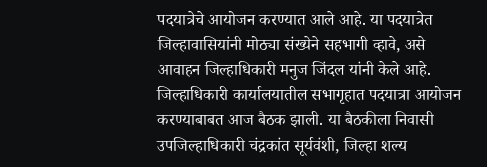पदयात्रेचे आयोजन करण्यात आले आहे. या पदयात्रेत जिल्हावासियांनी मोठ्या संख्येने सहभागी व्हावे, असे आवाहन जिल्हाधिकारी मनुज जिंदल यांनी केले आहे.
जिल्हाधिकारी कार्यालयातील सभागृहात पदयात्रा आयोजन करण्याबाबत आज बैठक झाली. या बैठकीला निवासी उपजिल्हाधिकारी चंद्रकांत सूर्यवंशी, जिल्हा शल्य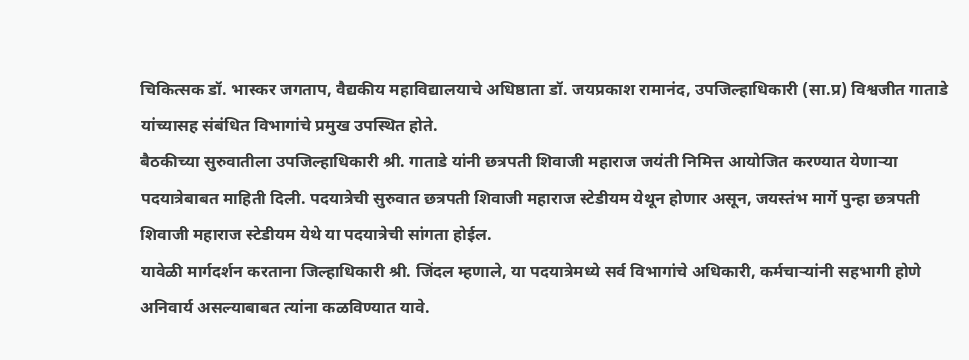चिकित्सक डॉ. भास्कर जगताप, वैद्यकीय महाविद्यालयाचे अधिष्ठाता डॉ. जयप्रकाश रामानंद, उपजिल्हाधिकारी (सा.प्र) विश्वजीत गाताडे यांच्यासह संबंधित विभागांचे प्रमुख उपस्थित होते.
बैठकीच्या सुरुवातीला उपजिल्हाधिकारी श्री. गाताडे यांनी छत्रपती शिवाजी महाराज जयंती निमित्त आयोजित करण्यात येणाऱ्या पदयात्रेबाबत माहिती दिली. पदयात्रेची सुरुवात छत्रपती शिवाजी महाराज स्टेडीयम येथून होणार असून, जयस्तंभ मार्गे पुन्हा छत्रपती शिवाजी महाराज स्टेडीयम येथे या पदयात्रेची सांगता होईल.
यावेळी मार्गदर्शन करताना जिल्हाधिकारी श्री. जिंदल म्हणाले, या पदयात्रेमध्ये सर्व विभागांचे अधिकारी, कर्मचाऱ्यांनी सहभागी होणे अनिवार्य असल्याबाबत त्यांना कळविण्यात यावे.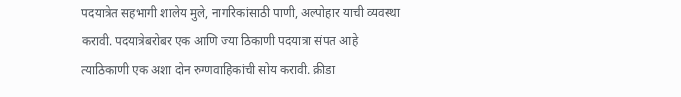पदयात्रेत सहभागी शालेय मुले, नागरिकांसाठी पाणी, अल्पोहार याची व्यवस्था करावी. पदयात्रेबरोबर एक आणि ज्या ठिकाणी पदयात्रा संपत आहे त्याठिकाणी एक अशा दोन रुग्णवाहिकांची सोय करावी. क्रीडा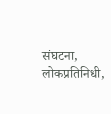संघटना, लोकप्रतिनिधी,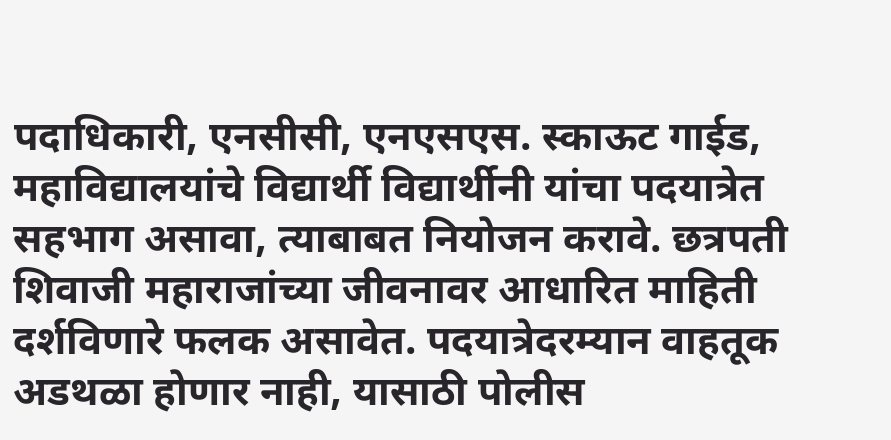पदाधिकारी, एनसीसी, एनएसएस. स्काऊट गाईड, महाविद्यालयांचे विद्यार्थी विद्यार्थीनी यांचा पदयात्रेत सहभाग असावा, त्याबाबत नियोजन करावे. छत्रपती शिवाजी महाराजांच्या जीवनावर आधारित माहिती दर्शविणारे फलक असावेत. पदयात्रेदरम्यान वाहतूक अडथळा होणार नाही, यासाठी पोलीस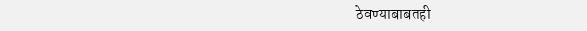ठेवण्याबाबतही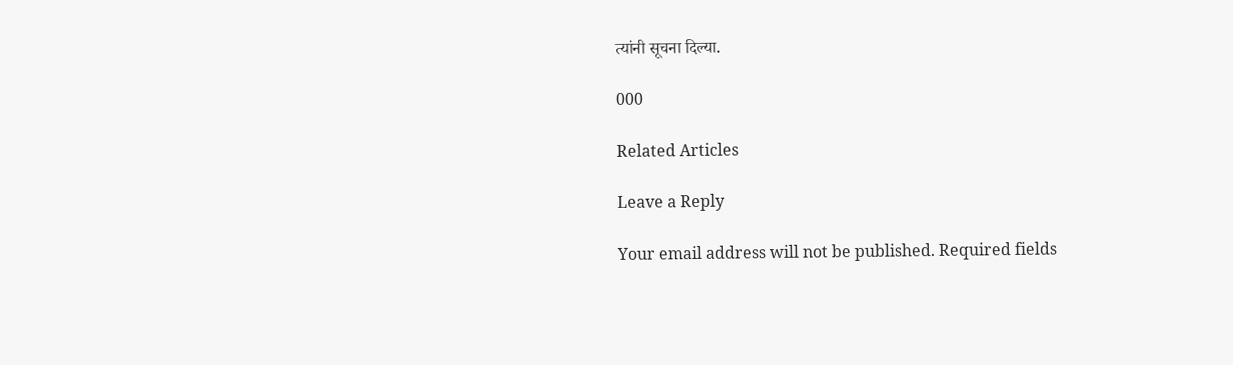त्यांनी सूचना दिल्या.

000

Related Articles

Leave a Reply

Your email address will not be published. Required fields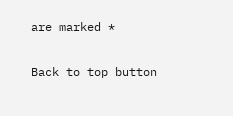are marked *

Back to top button